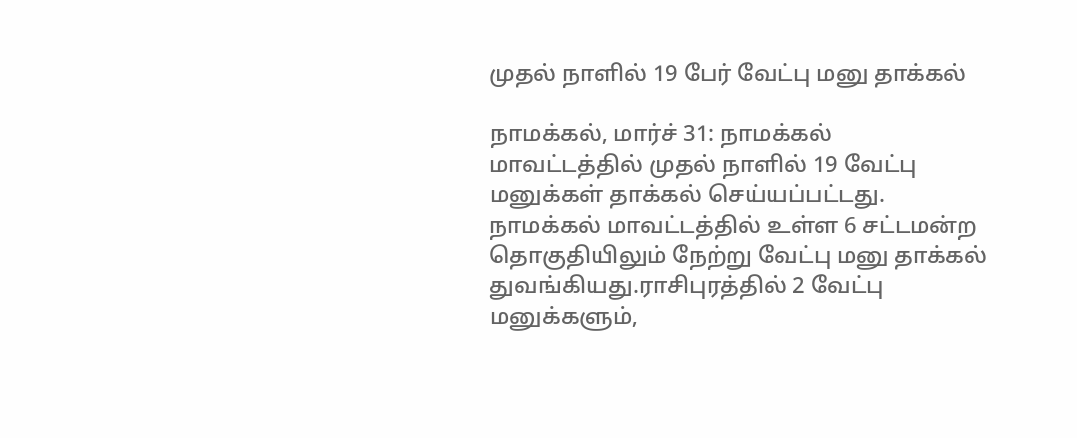முதல் நாளில் 19 பேர் வேட்பு மனு தாக்கல்

நாமக்கல், மார்ச் 31: நாமக்கல் மாவட்டத்தில் முதல் நாளில் 19 வேட்பு மனுக்கள் தாக்கல் செய்யப்பட்டது. நாமக்கல் மாவட்டத்தில் உள்ள 6 சட்டமன்ற தொகுதியிலும் நேற்று வேட்பு மனு தாக்கல் துவங்கியது.ராசிபுரத்தில் 2 வேட்பு மனுக்களும்,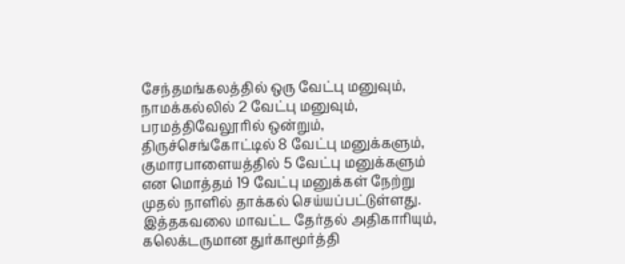சேந்தமங்கலத்தில் ஒரு வேட்பு மனுவும், நாமக்கல்லில் 2 வேட்பு மனுவும், பரமத்திவேலூரில் ஒன்றும், திருச்செங்கோட்டில் 8 வேட்பு மனுக்களும், குமாரபாளையத்தில் 5 வேட்பு மனுக்களும் என மொத்தம் 19 வேட்பு மனுக்கள் நேற்று முதல் நாளில் தாக்கல் செய்யப்பட்டுள்ளது. இத்தகவலை மாவட்ட தேர்தல் அதிகாரியும், கலெக்டருமான துர்காமூர்த்தி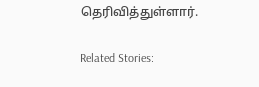தெரிவித்துள்ளார்.

Related Stories: